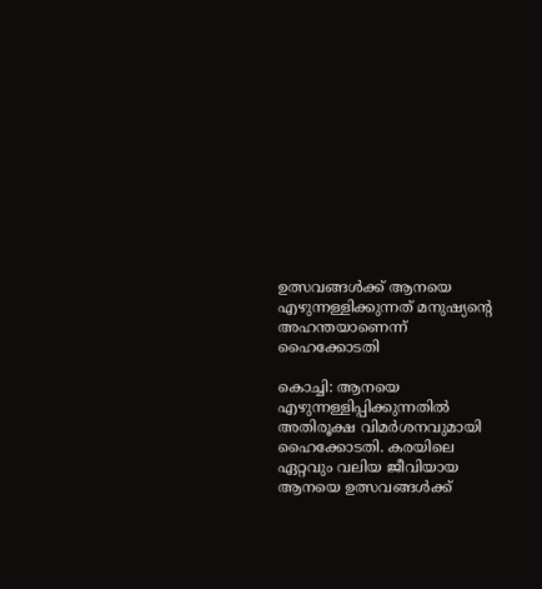ഉത്സവങ്ങള്‍ക്ക് ആനയെ എഴുന്നള്ളിക്കുന്നത് മനുഷ്യന്‍റെ അഹന്തയാണെന്ന് ഹൈക്കോടതി

കൊച്ചി: ആനയെ എഴുന്നള്ളിപ്പിക്കുന്നതില്‍ അതിരൂക്ഷ വിമര്‍ശനവുമായി ഹൈക്കോടതി. കരയിലെ ഏറ്റവും വലിയ ജീവിയായ ആനയെ ഉത്സവങ്ങള്‍ക്ക്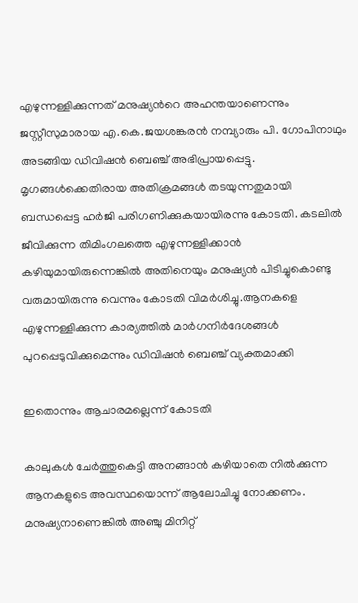എഴുന്നള്ളിക്കുന്നത് മനുഷ്യന്‍റെ അഹന്തയാണെന്നും ജസ്റ്റീസുമാരായ എ.കെ.ജയശങ്കരന്‍ നമ്പ്യാരും പി. ഗോപിനാഥും അടങ്ങിയ ഡിവിഷന്‍ ബെഞ്ച് അഭിപ്രായപ്പെട്ടു. മൃഗങ്ങള്‍ക്കെതിരായ അതിക്രമങ്ങള്‍ തടയുന്നതുമായി ബന്ധപ്പെട്ട ഹര്‍ജി പരിഗണിക്കുകയായിരന്നു കോടതി. കടലില്‍ ജീവിക്കുന്ന തിമിംഗലത്തെ എഴുന്നള്ളിക്കാന്‍ കഴിയുമായിരുന്നെങ്കില്‍ അതിനെയും മനുഷ്യന്‍ പിടിച്ചുകൊണ്ടു വരുമായിരുന്നു വെന്നും കോടതി വിമർശിച്ചു.ആനകളെ എഴുന്നള്ളിക്കുന്ന കാര്യത്തില്‍ മാര്‍ഗനിര്‍ദേശങ്ങള്‍ പുറപ്പെടുവിക്കുമെന്നും ഡിവിഷന്‍ ബെഞ്ച് വ്യക്തമാക്കി

ഇതൊന്നും ആചാരമല്ലെന്ന് കോടതി

കാലുകള്‍ ചേര്‍ത്തുകെട്ടി അനങ്ങാന്‍ കഴിയാതെ നില്‍ക്കുന്ന ആനകളുടെ അവസ്ഥയൊന്ന് ആലോചിച്ചു നോക്കണം. മനുഷ്യനാണെങ്കില്‍ അഞ്ചു മിനിറ്റ്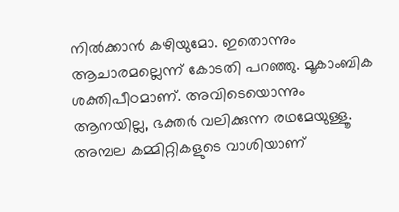നില്‍ക്കാന്‍ കഴിയുമോ. ഇതൊന്നും ആചാരമല്ലെന്ന് കോടതി പറഞ്ഞു. മൂകാംബിക ശക്തിപീഠമാണ്. അവിടെയൊന്നും ആനയില്ല, ഭക്തര്‍ വലിക്കുന്ന രഥമേയുള്ളൂ. അമ്പല കമ്മിറ്റികളുടെ വാശിയാണ്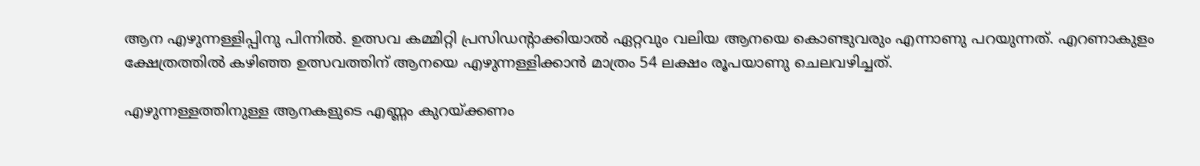ആന എഴുന്നള്ളിപ്പിനു പിന്നില്‍. ഉത്സവ കമ്മിറ്റി പ്രസിഡന്‍റാക്കിയാല്‍ ഏറ്റവും വലിയ ആനയെ കൊണ്ടുവരും എന്നാണു പറയുന്നത്. എറണാകുളം ക്ഷേത്രത്തില്‍ കഴിഞ്ഞ ഉത്സവത്തിന് ആനയെ എഴുന്നള്ളിക്കാന്‍ മാത്രം 54 ലക്ഷം രൂപയാണു ചെലവഴിച്ചത്.

എഴുന്നള്ളത്തിനുള്ള ആനകളുടെ എണ്ണം കുറയ്ക്കണം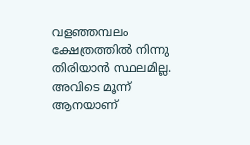വളഞ്ഞമ്പലം ക്ഷേത്രത്തില്‍ നിന്നു തിരിയാന്‍ സ്ഥലമില്ല. അവിടെ മൂന്ന് ആനയാണ്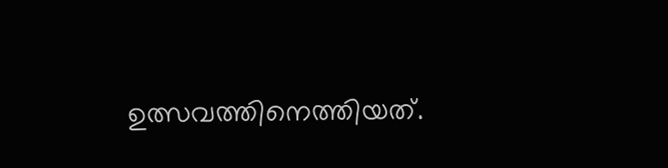ഉത്സവത്തിനെത്തിയത്.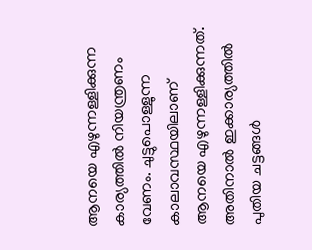ആനയെ എഴുന്നള്ളിക്കുന്ന കാര്യത്തില്‍ നിയന്ത്രണം വേണം. ചുട്ടുപൊള്ളുന്ന കാലാവസ്ഥയിലാണ് ആനയെ എഴുന്നള്ളിക്കുന്നത്. അതിനാല്‍ ഇക്കാര്യത്തില്‍ പുതിയ ചട്ടങ്ങള്‍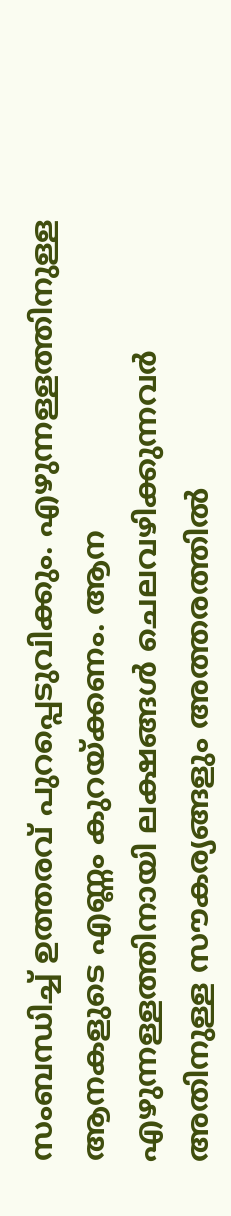സംബന്ധിച്ച്‌ ഉത്തരവ് പുറപ്പെടുവിക്കും. എഴുന്നള്ളത്തിനുള്ള ആനകളുടെ എണ്ണം കുറയ്ക്കണം. ആന എഴുന്നള്ളത്തിനായി ലക്ഷങ്ങള്‍ ചെലവഴിക്കുന്നവര്‍ അതിനുള്ള സൗകര്യങ്ങളും അത്തരത്തില്‍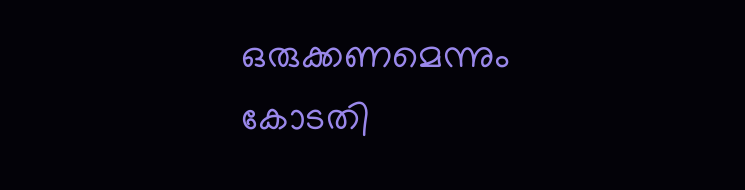ഒരുക്കണമെന്നും കോടതി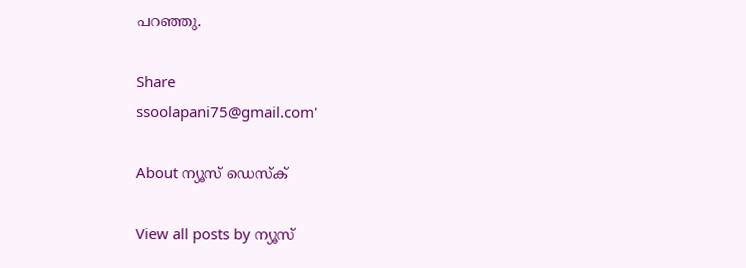പറഞ്ഞു.

Share
ssoolapani75@gmail.com'

About ന്യൂസ് ഡെസ്ക്

View all posts by ന്യൂസ്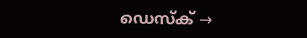ഡെസ്ക് →